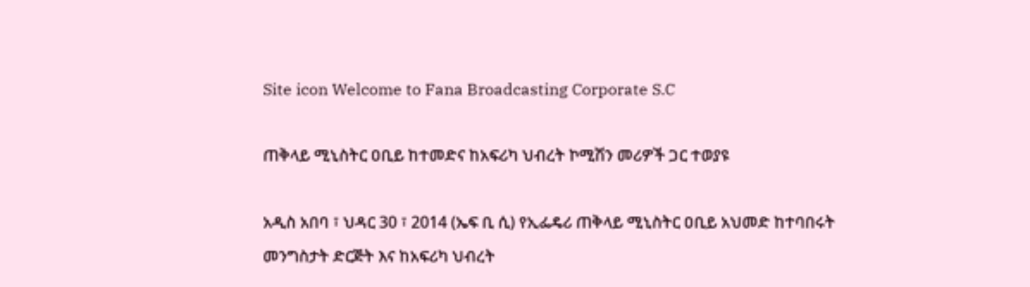Site icon Welcome to Fana Broadcasting Corporate S.C

ጠቅላይ ሚኒስትር ዐቢይ ከተመድና ከአፍሪካ ህብረት ኮሚሽን መሪዎች ጋር ተወያዩ

አዲስ አበባ ፣ ህዳር 30 ፣ 2014 (ኤፍ ቢ ሲ) የኢፌዴሪ ጠቅላይ ሚኒስትር ዐቢይ አህመድ ከተባበሩት መንግስታት ድርጅት እና ከአፍሪካ ህብረት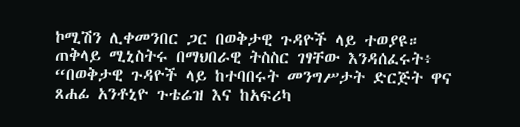ኮሚሽን ሊቀመንበር ጋር በወቅታዊ ጉዳዮች ላይ ተወያዩ።
ጠቅላይ ሚኒስትሩ በማህበራዊ ትስስር ገፃቸው እንዳሰፈሩት፥ “በወቅታዊ ጉዳዮች ላይ ከተባበሩት መንግሥታት ድርጅት ዋና ጸሐፊ አንቶኒዮ ጉቴሬዝ እና ከአፍሪካ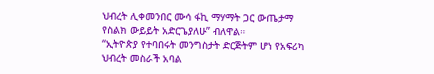ህብረት ሊቀመንበር ሙሳ ፋኪ ማሃማት ጋር ውጤታማ የስልክ ውይይት አድርጌያለሁ” ብለዋል።
“ኢትዮጵያ የተባበሩት መንግስታት ድርጅትም ሆነ የአፍሪካ ህብረት መስራች አባል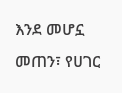እንደ መሆኗ መጠን፣ የሀገር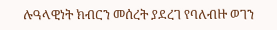ሉዓላዊነት ክብርን መሰረት ያደረገ የባለብዙ ወገን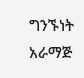ግንኙነት አራማጅ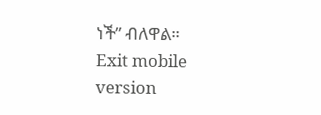ነች” ብለዋል።
Exit mobile version